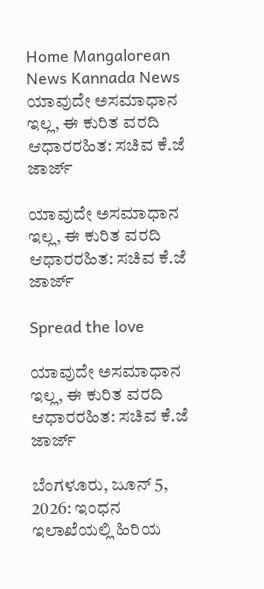Home Mangalorean News Kannada News ಯಾವುದೇ ಅಸಮಾಧಾನ ಇಲ್ಲ, ಈ ಕುರಿತ ವರದಿ ಆಧಾರರಹಿತ: ಸಚಿವ ಕೆ.ಜೆ ಜಾರ್ಜ್

ಯಾವುದೇ ಅಸಮಾಧಾನ ಇಲ್ಲ, ಈ ಕುರಿತ ವರದಿ ಆಧಾರರಹಿತ: ಸಚಿವ ಕೆ.ಜೆ ಜಾರ್ಜ್

Spread the love

ಯಾವುದೇ ಅಸಮಾಧಾನ ಇಲ್ಲ, ಈ ಕುರಿತ ವರದಿ ಆಧಾರರಹಿತ: ಸಚಿವ ಕೆ.ಜೆ ಜಾರ್ಜ್

ಬೆಂಗಳೂರು, ಜೂನ್ 5, 2026: ಇಂಧನ ಇಲಾಖೆಯಲ್ಲಿ ಹಿರಿಯ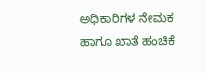ಅಧಿಕಾರಿಗಳ ನೇಮಕ ಹಾಗೂ ಖಾತೆ ಹಂಚಿಕೆ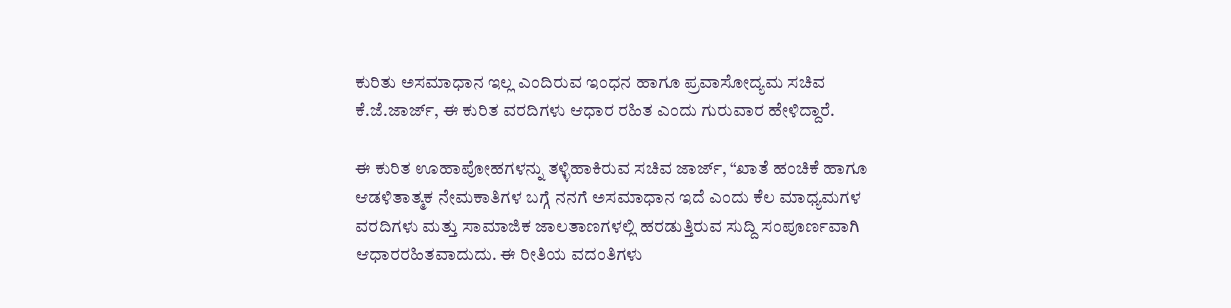ಕುರಿತು ಅಸಮಾಧಾನ ಇಲ್ಲ ಎಂದಿರುವ ಇಂಧನ ಹಾಗೂ ಪ್ರವಾಸೋದ್ಯಮ ಸಚಿವ ಕೆ.ಜೆ.ಜಾರ್ಜ್‌, ಈ ಕುರಿತ ವರದಿಗಳು ಆಧಾರ ರಹಿತ ಎಂದು ಗುರುವಾರ ಹೇಳಿದ್ದಾರೆ.

ಈ ಕುರಿತ ಊಹಾಪೋಹಗಳನ್ನು ತಳ್ಳಿಹಾಕಿರುವ ಸಚಿವ ಜಾರ್ಜ್‌, “ಖಾತೆ ಹಂಚಿಕೆ ಹಾಗೂ ಆಡಳಿತಾತ್ಮಕ ನೇಮಕಾತಿಗಳ ಬಗ್ಗೆ ನನಗೆ ಅಸಮಾಧಾನ ಇದೆ ಎಂದು ಕೆಲ ಮಾಧ್ಯಮಗಳ ವರದಿಗಳು ಮತ್ತು ಸಾಮಾಜಿಕ ಜಾಲತಾಣಗಳಲ್ಲಿ ಹರಡುತ್ತಿರುವ ಸುದ್ದಿ ಸಂಪೂರ್ಣವಾಗಿ ಆಧಾರರಹಿತವಾದುದು. ಈ ರೀತಿಯ ವದಂತಿಗಳು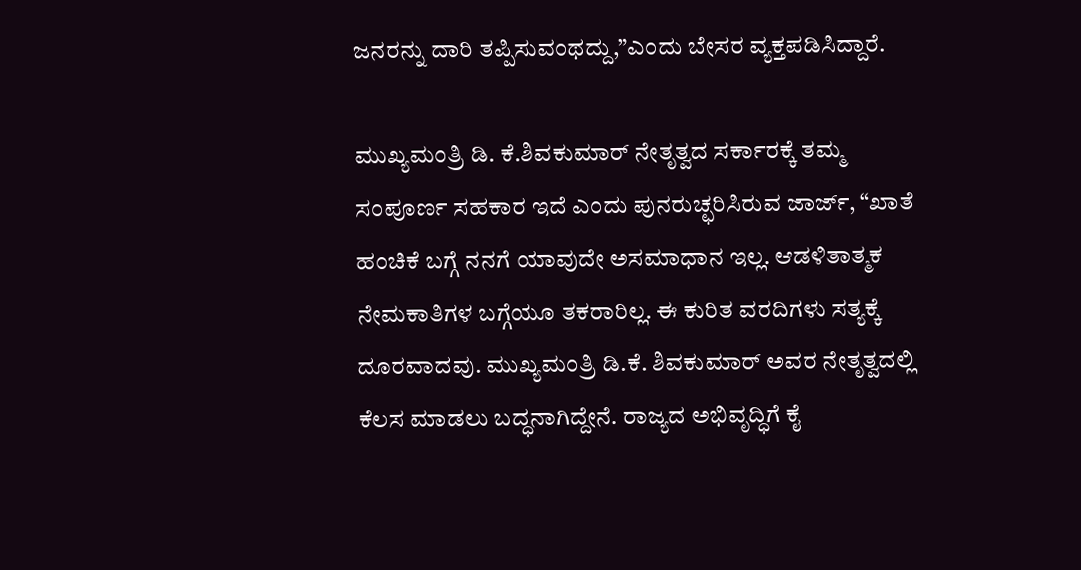ಜನರನ್ನು ದಾರಿ ತಪ್ಪಿಸುವಂಥದ್ದು,”ಎಂದು ಬೇಸರ ವ್ಯಕ್ತಪಡಿಸಿದ್ದಾರೆ.

ಮುಖ್ಯಮಂತ್ರಿ ಡಿ. ಕೆ.ಶಿವಕುಮಾರ್ ನೇತೃತ್ವದ ಸರ್ಕಾರಕ್ಕೆ ತಮ್ಮ ಸಂಪೂರ್ಣ ಸಹಕಾರ ಇದೆ ಎಂದು ಪುನರುಚ್ಛರಿಸಿರುವ ಜಾರ್ಜ್‌, “ಖಾತೆ ಹಂಚಿಕೆ ಬಗ್ಗೆ ನನಗೆ ಯಾವುದೇ ಅಸಮಾಧಾನ ಇಲ್ಲ. ಆಡಳಿತಾತ್ಮಕ ನೇಮಕಾತಿಗಳ ಬಗ್ಗೆಯೂ ತಕರಾರಿಲ್ಲ. ಈ ಕುರಿತ ವರದಿಗಳು ಸತ್ಯಕ್ಕೆ ದೂರವಾದವು. ಮುಖ್ಯಮಂತ್ರಿ ಡಿ.ಕೆ. ಶಿವಕುಮಾರ್ ಅವರ ನೇತೃತ್ವದಲ್ಲಿ ಕೆಲಸ ಮಾಡಲು ಬದ್ಧನಾಗಿದ್ದೇನೆ. ರಾಜ್ಯದ ಅಭಿವೃದ್ಧಿಗೆ ಕೈ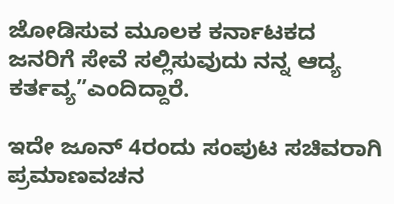ಜೋಡಿಸುವ ಮೂಲಕ ಕರ್ನಾಟಕದ ಜನರಿಗೆ ಸೇವೆ ಸಲ್ಲಿಸುವುದು ನನ್ನ ಆದ್ಯ ಕರ್ತವ್ಯ”ಎಂದಿದ್ದಾರೆ.

ಇದೇ ಜೂನ್ 4ರಂದು ಸಂಪುಟ ಸಚಿವರಾಗಿ ಪ್ರಮಾಣವಚನ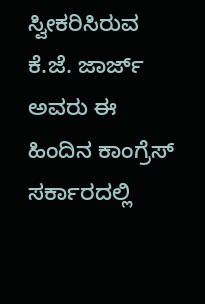ಸ್ವೀಕರಿಸಿರುವ ಕೆ.ಜೆ. ಜಾರ್ಜ್ ಅವರು ಈ ಹಿಂದಿನ ಕಾಂಗ್ರೆಸ್‌ ಸರ್ಕಾರದಲ್ಲಿ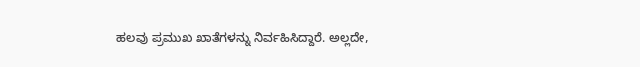ಹಲವು ಪ್ರಮುಖ ಖಾತೆಗಳನ್ನು ನಿರ್ವಹಿಸಿದ್ದಾರೆ. ಅಲ್ಲದೇ,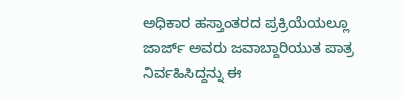ಅಧಿಕಾರ ಹಸ್ತಾಂತರದ ಪ್ರಕ್ರಿಯೆಯಲ್ಲೂ ಜಾರ್ಜ್‌ ಅವರು ಜವಾಬ್ದಾರಿಯುತ ಪಾತ್ರ ನಿರ್ವಹಿಸಿದ್ದನ್ನು ಈ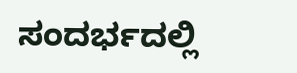ಸಂದರ್ಭದಲ್ಲಿ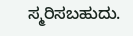ಸ್ಮರಿಸಬಹುದು.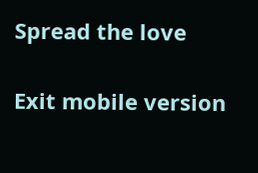Spread the love

Exit mobile version